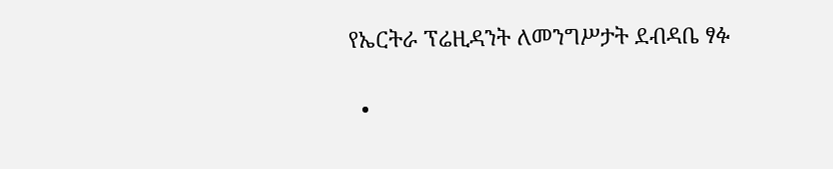የኤርትራ ፕሬዚዳንት ለመንግሥታት ደብዳቤ ፃፉ

  •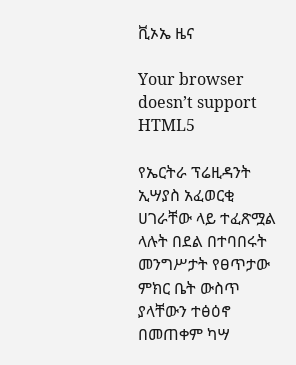ቪኦኤ ዜና

Your browser doesn’t support HTML5

የኤርትራ ፕሬዚዳንት ኢሣያስ አፈወርቂ ሀገራቸው ላይ ተፈጽሟል ላሉት በደል በተባበሩት መንግሥታት የፀጥታው ምክር ቤት ውስጥ ያላቸውን ተፅዕኖ በመጠቀም ካሣ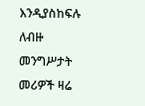እንዲያስከፍሉ ለብዙ መንግሥታት መሪዎች ዛሬ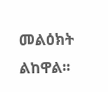መልዕክት ልከዋል፡፡